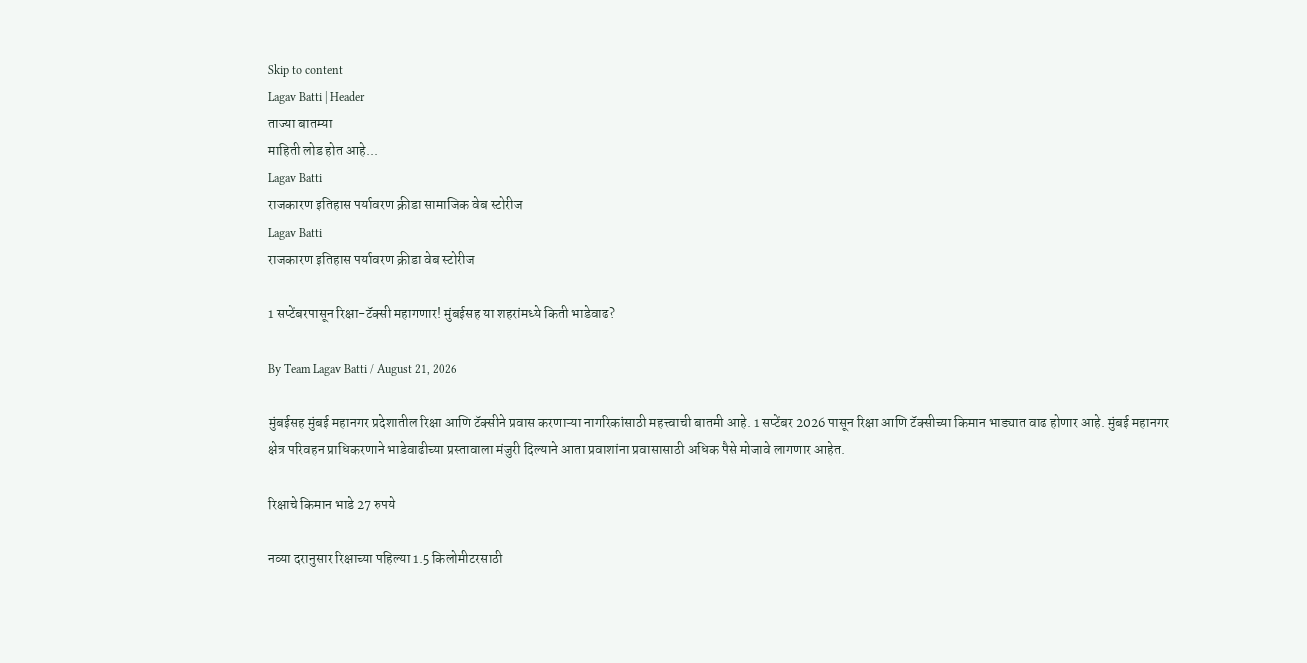Skip to content
Lagav Batti | Header
ताज्या बातम्या
माहिती लोड होत आहे...
Lagav Batti
राजकारण इतिहास पर्यावरण क्रीडा सामाजिक वेब स्टोरीज
Lagav Batti
राजकारण इतिहास पर्यावरण क्रीडा वेब स्टोरीज

1 सप्टेंबरपासून रिक्षा-टॅक्सी महागणार! मुंबईसह या शहरांमध्ये किती भाडेवाढ?

By Team Lagav Batti / August 21, 2026

मुंबईसह मुंबई महानगर प्रदेशातील रिक्षा आणि टॅक्सीने प्रवास करणाऱ्या नागरिकांसाठी महत्त्वाची बातमी आहे. 1 सप्टेंबर 2026 पासून रिक्षा आणि टॅक्सीच्या किमान भाड्यात वाढ होणार आहे. मुंबई महानगर क्षेत्र परिवहन प्राधिकरणाने भाडेवाढीच्या प्रस्तावाला मंजुरी दिल्याने आता प्रवाशांना प्रवासासाठी अधिक पैसे मोजावे लागणार आहेत.

रिक्षाचे किमान भाडे 27 रुपये

नव्या दरानुसार रिक्षाच्या पहिल्या 1.5 किलोमीटरसाठी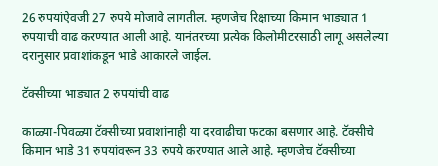26 रुपयांऐवजी 27 रुपये मोजावे लागतील. म्हणजेच रिक्षाच्या किमान भाड्यात 1 रुपयाची वाढ करण्यात आली आहे. यानंतरच्या प्रत्येक किलोमीटरसाठी लागू असलेल्या दरानुसार प्रवाशांकडून भाडे आकारले जाईल.

टॅक्सीच्या भाड्यात 2 रुपयांची वाढ

काळ्या-पिवळ्या टॅक्सीच्या प्रवाशांनाही या दरवाढीचा फटका बसणार आहे. टॅक्सीचे किमान भाडे 31 रुपयांवरून 33 रुपये करण्यात आले आहे. म्हणजेच टॅक्सीच्या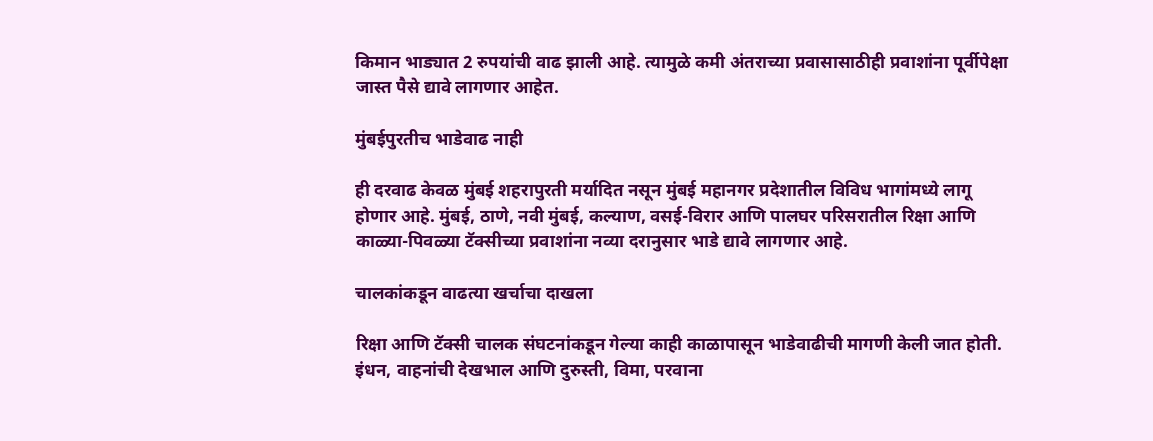किमान भाड्यात 2 रुपयांची वाढ झाली आहे. त्यामुळे कमी अंतराच्या प्रवासासाठीही प्रवाशांना पूर्वीपेक्षा जास्त पैसे द्यावे लागणार आहेत.

मुंबईपुरतीच भाडेवाढ नाही

ही दरवाढ केवळ मुंबई शहरापुरती मर्यादित नसून मुंबई महानगर प्रदेशातील विविध भागांमध्ये लागू होणार आहे. मुंबई, ठाणे, नवी मुंबई, कल्याण, वसई-विरार आणि पालघर परिसरातील रिक्षा आणि काळ्या-पिवळ्या टॅक्सीच्या प्रवाशांना नव्या दरानुसार भाडे द्यावे लागणार आहे.

चालकांकडून वाढत्या खर्चाचा दाखला

रिक्षा आणि टॅक्सी चालक संघटनांकडून गेल्या काही काळापासून भाडेवाढीची मागणी केली जात होती. इंधन, वाहनांची देखभाल आणि दुरुस्ती, विमा, परवाना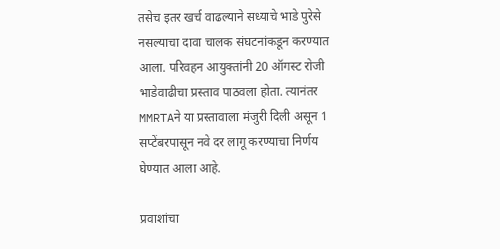तसेच इतर खर्च वाढल्याने सध्याचे भाडे पुरेसे नसल्याचा दावा चालक संघटनांकडून करण्यात आला. परिवहन आयुक्तांनी 20 ऑगस्ट रोजी भाडेवाढीचा प्रस्ताव पाठवला होता. त्यानंतर MMRTAने या प्रस्तावाला मंजुरी दिली असून 1 सप्टेंबरपासून नवे दर लागू करण्याचा निर्णय घेण्यात आला आहे.

प्रवाशांचा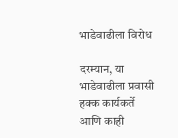भाडेवाढीला विरोध

दरम्यान, या भाडेवाढीला प्रवासी हक्क कार्यकर्ते आणि काही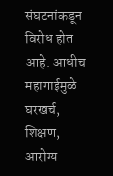संघटनांकडून विरोध होत आहे. आधीच महागाईमुळे घरखर्च, शिक्षण, आरोग्य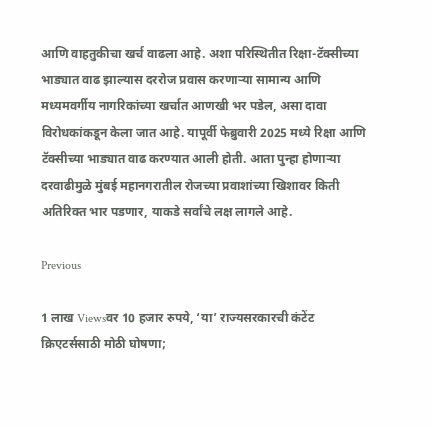आणि वाहतुकीचा खर्च वाढला आहे. अशा परिस्थितीत रिक्षा-टॅक्सीच्या भाड्यात वाढ झाल्यास दररोज प्रवास करणाऱ्या सामान्य आणि मध्यमवर्गीय नागरिकांच्या खर्चात आणखी भर पडेल, असा दावा विरोधकांकडून केला जात आहे. यापूर्वी फेब्रुवारी 2025 मध्ये रिक्षा आणि टॅक्सीच्या भाड्यात वाढ करण्यात आली होती. आता पुन्हा होणाऱ्या दरवाढीमुळे मुंबई महानगरातील रोजच्या प्रवाशांच्या खिशावर किती अतिरिक्त भार पडणार, याकडे सर्वांचे लक्ष लागले आहे.

Previous

1 लाख Viewsवर 10 हजार रुपये, ‘या’ राज्यसरकारची कंटेंट क्रिएटर्ससाठी मोठी घोषणा;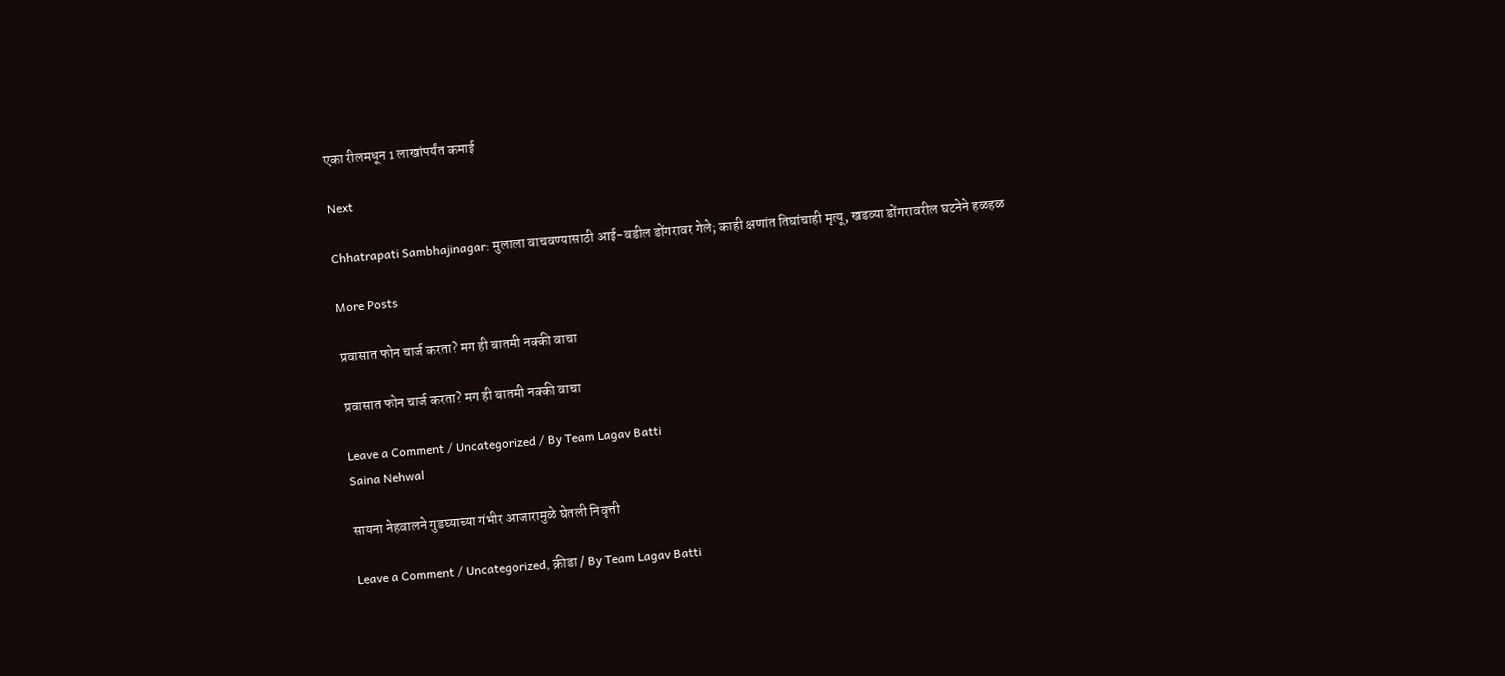एका रीलमधून 1 लाखांपर्यंत कमाई

Next

Chhatrapati Sambhajinagar: मुलाला वाचवण्यासाठी आई-वडील डोंगरावर गेले; काही क्षणांत तिघांचाही मृत्यू, खडव्या डोंगरावरील घटनेने हळहळ

More Posts

प्रवासात फोन चार्ज करता? मग ही बातमी नक्की वाचा

प्रवासात फोन चार्ज करता? मग ही बातमी नक्की वाचा

Leave a Comment / Uncategorized / By Team Lagav Batti
Saina Nehwal

सायना नेहवालने गुडघ्याच्या गंभीर आजारामुळे घेतली निवृत्ती

Leave a Comment / Uncategorized, क्रीडा / By Team Lagav Batti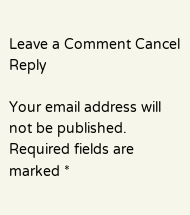Leave a Comment Cancel Reply

Your email address will not be published. Required fields are marked *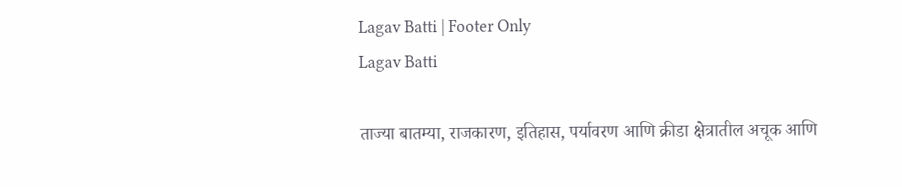Lagav Batti | Footer Only
Lagav Batti

ताज्या बातम्या, राजकारण, इतिहास, पर्यावरण आणि क्रीडा क्षेत्रातील अचूक आणि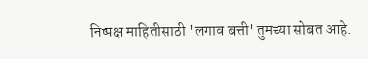निष्पक्ष माहितीसाठी 'लगाव बत्ती' तुमच्या सोबत आहे.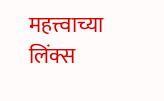महत्त्वाच्या लिंक्स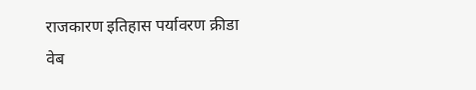राजकारण इतिहास पर्यावरण क्रीडा वेब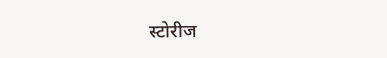स्टोरीज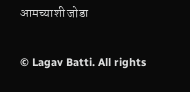आमच्याशी जोडा

© Lagav Batti. All rights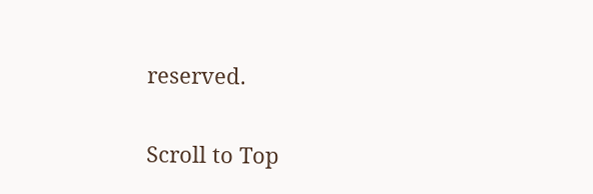reserved.

Scroll to Top